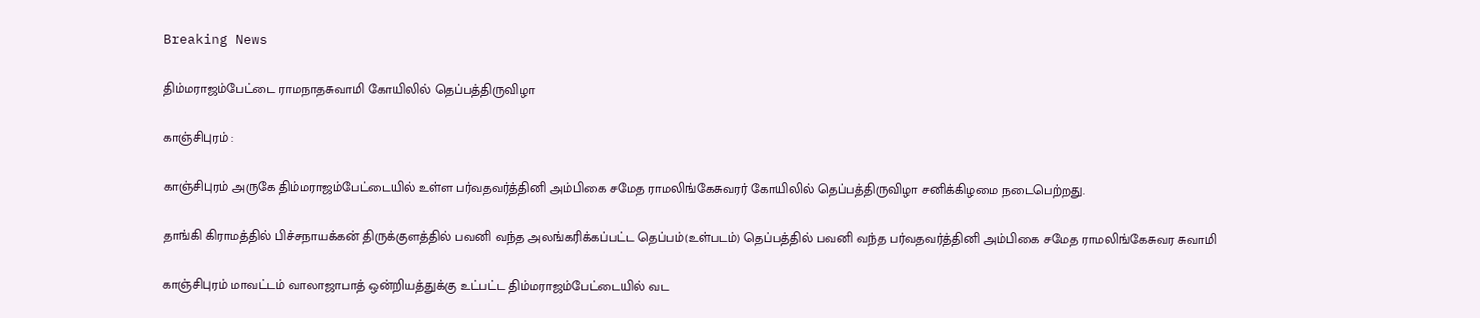Breaking News

திம்மராஜம்பேட்டை ராமநாதசுவாமி கோயிலில் தெப்பத்திருவிழா

காஞ்சிபுரம் :

காஞ்சிபுரம் அருகே திம்மராஜம்பேட்டையில் உள்ள பர்வதவர்த்தினி அம்பிகை சமேத ராமலிங்கேசுவரர் கோயிலில் தெப்பத்திருவிழா சனிக்கிழமை நடைபெற்றது.

தாங்கி கிராமத்தில் பிச்சநாயக்கன் திருக்குளத்தில் பவனி வந்த அலங்கரிக்கப்பட்ட தெப்பம்(உள்படம்) தெப்பத்தில் பவனி வந்த பர்வதவர்த்தினி அம்பிகை சமேத ராமலிங்கேசுவர சுவாமி

காஞ்சிபுரம் மாவட்டம் வாலாஜாபாத் ஒன்றியத்துக்கு உட்பட்ட திம்மராஜம்பேட்டையில் வட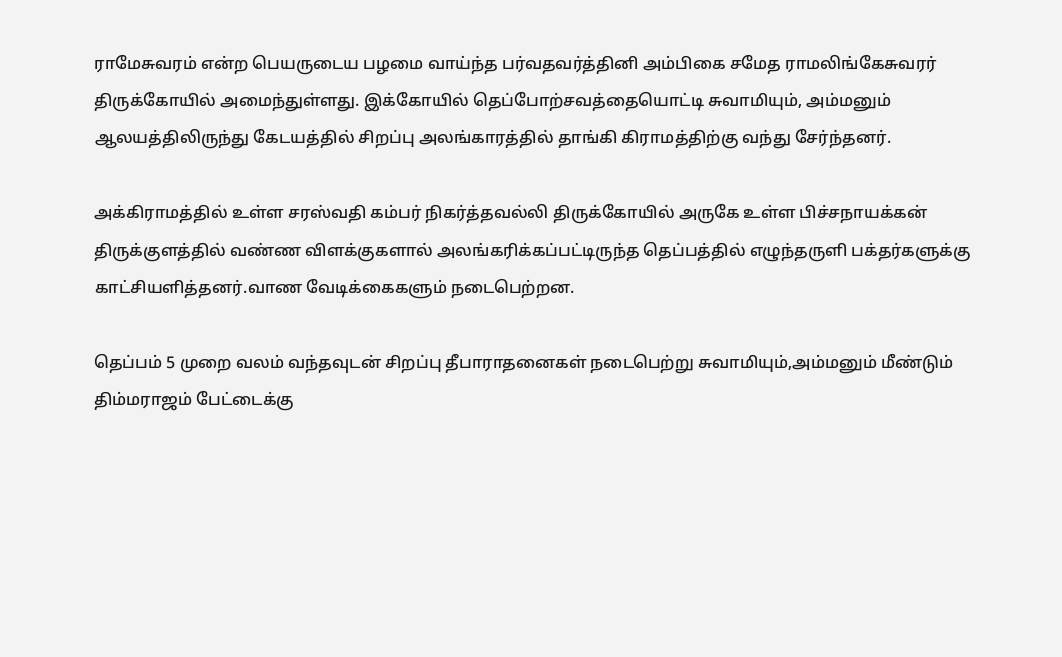ராமேசுவரம் என்ற பெயருடைய பழமை வாய்ந்த பர்வதவர்த்தினி அம்பிகை சமேத ராமலிங்கேசுவரர் திருக்கோயில் அமைந்துள்ளது. இக்கோயில் தெப்போற்சவத்தையொட்டி சுவாமியும், அம்மனும் ஆலயத்திலிருந்து கேடயத்தில் சிறப்பு அலங்காரத்தில் தாங்கி கிராமத்திற்கு வந்து சேர்ந்தனர்.

அக்கிராமத்தில் உள்ள சரஸ்வதி கம்பர் நிகர்த்தவல்லி திருக்கோயில் அருகே உள்ள பிச்சநாயக்கன் திருக்குளத்தில் வண்ண விளக்குகளால் அலங்கரிக்கப்பட்டிருந்த தெப்பத்தில் எழுந்தருளி பக்தர்களுக்கு காட்சியளித்தனர்.வாண வேடிக்கைகளும் நடைபெற்றன.

தெப்பம் 5 முறை வலம் வந்தவுடன் சிறப்பு தீபாராதனைகள் நடைபெற்று சுவாமியும்,அம்மனும் மீண்டும் திம்மராஜம் பேட்டைக்கு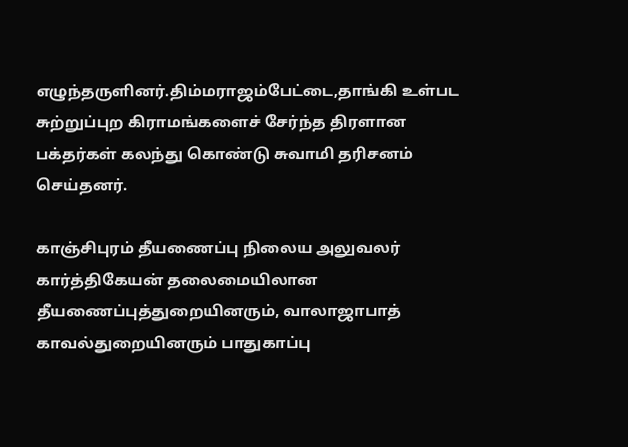எழுந்தருளினர்.திம்மராஜம்பேட்டை,தாங்கி உள்பட சுற்றுப்புற கிராமங்களைச் சேர்ந்த திரளான பக்தர்கள் கலந்து கொண்டு சுவாமி தரிசனம் செய்தனர்.

காஞ்சிபுரம் தீயணைப்பு நிலைய அலுவலர் கார்த்திகேயன் தலைமையிலான தீயணைப்புத்துறையினரும், வாலாஜாபாத் காவல்துறையினரும் பாதுகாப்பு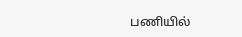பணியில்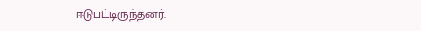ஈடுபட்டிருந்தனர்.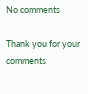No comments

Thank you for your comments